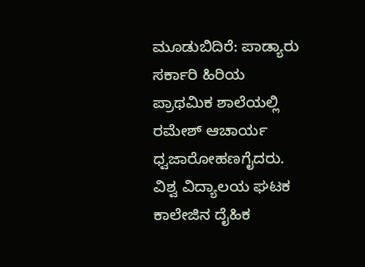ಮೂಡುಬಿದಿರೆ: ಪಾಡ್ಯಾರು ಸರ್ಕಾರಿ ಹಿರಿಯ ಪ್ರಾಥಮಿಕ ಶಾಲೆಯಲ್ಲಿ ರಮೇಶ್ ಆಚಾರ್ಯ ಧ್ವಜಾರೋಹಣಗೈದರು. ವಿಶ್ವ ವಿದ್ಯಾಲಯ ಘಟಕ ಕಾಲೇಜಿನ ದೈಹಿಕ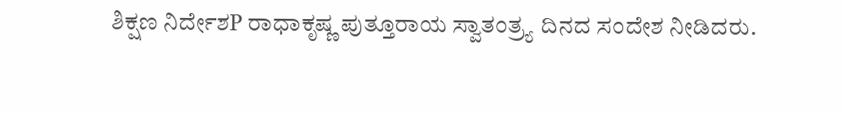ಶಿಕ್ಷಣ ನಿರ್ದೇಶP ರಾಧಾಕೃಷ್ಣ ಪುತ್ತೂರಾಯ ಸ್ವಾತಂತ್ರ್ಯ ದಿನದ ಸಂದೇಶ ನೀಡಿದರು.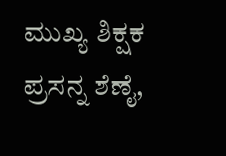ಮುಖ್ಯ ಶಿಕ್ಷಕ ಪ್ರಸನ್ನ ಶೆಣೈ,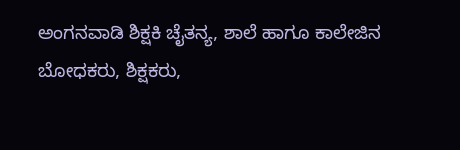ಅಂಗನವಾಡಿ ಶಿಕ್ಷಕಿ ಚೈತನ್ಯ, ಶಾಲೆ ಹಾಗೂ ಕಾಲೇಜಿನ ಬೋಧಕರು, ಶಿಕ್ಷಕರು,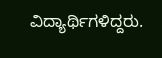ವಿದ್ಯಾರ್ಥಿಗಳಿದ್ದರು.